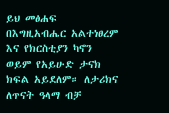ይህ መፅሐፍ በእግዚአብሔር አልተነፀረም እና የክርስቲያን ካኖን ወይም የአይሁድ ታናክ ክፍል አይደለም። ለታሪክና ለጥናት ዓላማ ብቻ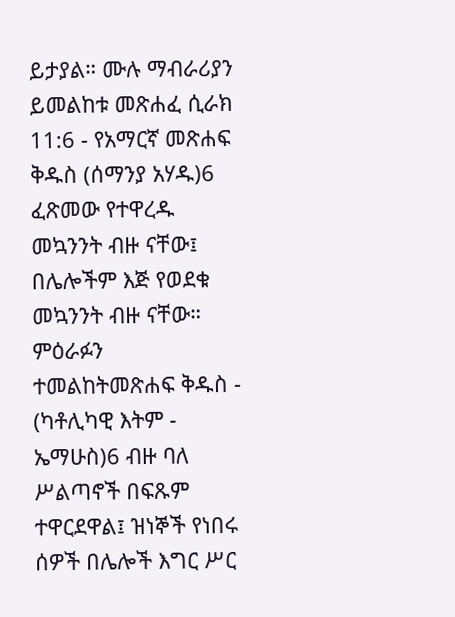ይታያል። ሙሉ ማብራሪያን ይመልከቱ መጽሐፈ ሲራክ 11:6 - የአማርኛ መጽሐፍ ቅዱስ (ሰማንያ አሃዱ)6 ፈጽመው የተዋረዱ መኳንንት ብዙ ናቸው፤ በሌሎችም እጅ የወደቁ መኳንንት ብዙ ናቸው። ምዕራፉን ተመልከትመጽሐፍ ቅዱስ - (ካቶሊካዊ እትም - ኤማሁስ)6 ብዙ ባለ ሥልጣኖች በፍጹም ተዋርደዋል፤ ዝነኞች የነበሩ ሰዎች በሌሎች እግር ሥር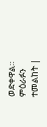ወድቀዋል። ምዕራፉን ተመልከት |